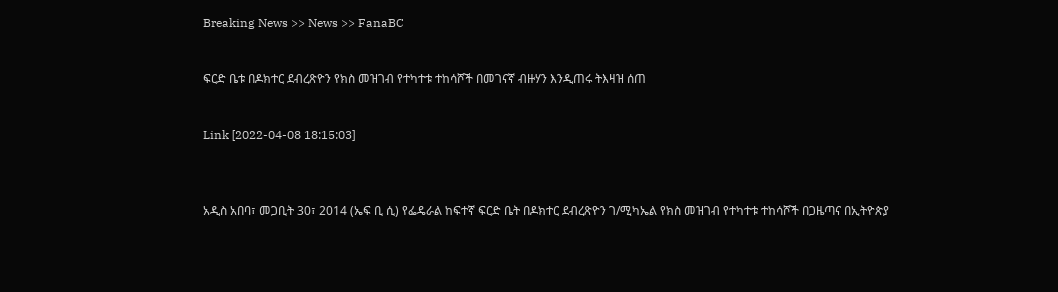Breaking News >> News >> FanaBC


ፍርድ ቤቱ በዶክተር ደብረጽዮን የክስ መዝገብ የተካተቱ ተከሳሾች በመገናኛ ብዙሃን እንዲጠሩ ትእዛዝ ሰጠ


Link [2022-04-08 18:15:03]



አዲስ አበባ፣ መጋቢት 30፣ 2014 (ኤፍ ቢ ሲ) የፌዴራል ከፍተኛ ፍርድ ቤት በዶክተር ደብረጽዮን ገ/ሚካኤል የክስ መዝገብ የተካተቱ ተከሳሾች በጋዜጣና በኢትዮጵያ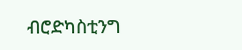ብሮድካስቲንግ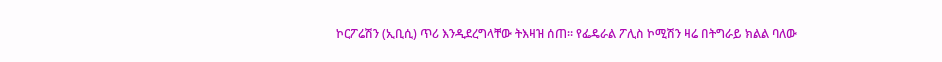ኮርፖሬሽን (ኢቢሲ) ጥሪ እንዲደረግላቸው ትእዛዝ ሰጠ። የፌዴራል ፖሊስ ኮሚሽን ዛሬ በትግራይ ክልል ባለው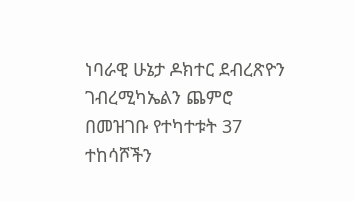ነባራዊ ሁኔታ ዶክተር ደብረጽዮን ገብረሚካኤልን ጨምሮ በመዝገቡ የተካተቱት 37 ተከሳሾችን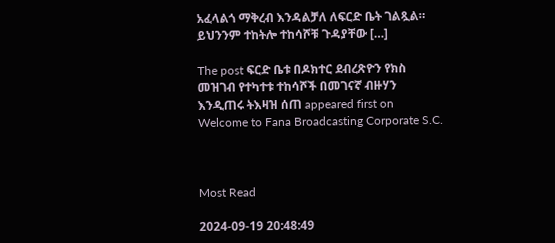አፈላልጎ ማቅረብ እንዳልቻለ ለፍርድ ቤት ገልጿል። ይህንንም ተከትሎ ተከሳሾቹ ጉዳያቸው […]

The post ፍርድ ቤቱ በዶክተር ደብረጽዮን የክስ መዝገብ የተካተቱ ተከሳሾች በመገናኛ ብዙሃን እንዲጠሩ ትእዛዝ ሰጠ appeared first on Welcome to Fana Broadcasting Corporate S.C.



Most Read

2024-09-19 20:48:49